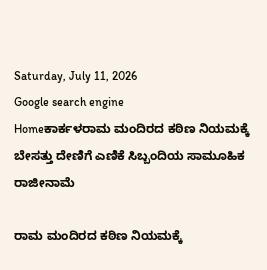Saturday, July 11, 2026
Google search engine
Homeಕಾರ್ಕಳರಾಮ ಮಂದಿರದ ಕಠಿಣ ನಿಯಮಕ್ಕೆ ಬೇಸತ್ತು ದೇಣಿಗೆ ಎಣಿಕೆ ಸಿಬ್ಬಂದಿಯ ಸಾಮೂಹಿಕ ರಾಜೀನಾಮೆ

ರಾಮ ಮಂದಿರದ ಕಠಿಣ ನಿಯಮಕ್ಕೆ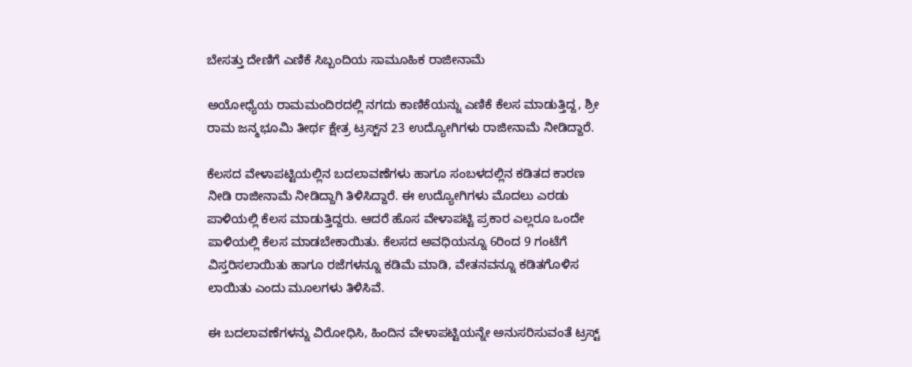ಬೇಸತ್ತು ದೇಣಿಗೆ ಎಣಿಕೆ ಸಿಬ್ಬಂದಿಯ ಸಾಮೂಹಿಕ ರಾಜೀನಾಮೆ

ಅಯೋಧ್ಯೆಯ ರಾಮಮಂದಿರದಲ್ಲಿ ನಗದು ಕಾಣಿಕೆಯನ್ನು ಎಣಿಕೆ ಕೆಲಸ ಮಾಡುತ್ತಿದ್ದ, ಶ್ರೀ ರಾಮ ಜನ್ಮಭೂಮಿ ತೀರ್ಥ ಕ್ಷೇತ್ರ ಟ್ರಸ್ಟ್‌ನ 23 ಉದ್ಯೋಗಿಗಳು ರಾಜೀನಾಮೆ ನೀಡಿದ್ದಾರೆ.

ಕೆಲಸದ ವೇಳಾಪಟ್ಟಿಯಲ್ಲಿನ ಬದಲಾವಣೆಗಳು ಹಾಗೂ ಸಂಬಳದಲ್ಲಿನ ಕಡಿತದ ಕಾರಣ ನೀಡಿ ರಾಜೀನಾಮೆ ನೀಡಿದ್ದಾಗಿ ತಿಳಿಸಿದ್ದಾರೆ. ಈ ಉದ್ಯೋಗಿಗಳು ಮೊದಲು ಎರಡು ಪಾಳಿಯಲ್ಲಿ ಕೆಲಸ ಮಾಡುತ್ತಿದ್ದರು. ಆದರೆ ಹೊಸ ವೇಳಾಪಟ್ಟಿ ಪ್ರಕಾರ ಎಲ್ಲರೂ ಒಂದೇ ಪಾಳಿಯಲ್ಲಿ ಕೆಲಸ ಮಾಡಬೇಕಾಯಿತು. ಕೆಲಸದ ಅವಧಿಯನ್ನೂ 6ರಿಂದ 9 ಗಂಟೆಗೆ ವಿಸ್ತರಿಸಲಾಯಿತು ಹಾಗೂ ರಜೆಗಳನ್ನೂ ಕಡಿಮೆ ಮಾಡಿ, ವೇತನವನ್ನೂ ಕಡಿತಗೊಳಿಸ
ಲಾಯಿತು ಎಂದು ಮೂಲಗಳು ತಿಳಿಸಿವೆ.

ಈ ಬದಲಾವಣೆಗಳನ್ನು ವಿರೋಧಿಸಿ, ಹಿಂದಿನ ವೇಳಾಪಟ್ಟಿಯನ್ನೇ ಅನುಸರಿಸುವಂತೆ ಟ್ರಸ್ಟ್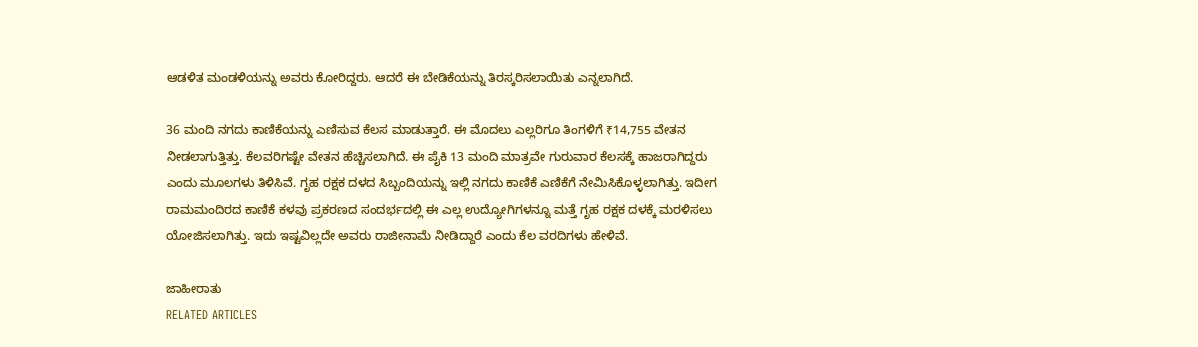ಆಡಳಿತ ಮಂಡಳಿಯನ್ನು ಅವರು ಕೋರಿದ್ದರು. ಆದರೆ ಈ ಬೇಡಿಕೆಯನ್ನು ತಿರಸ್ಕರಿಸಲಾಯಿತು ಎನ್ನಲಾಗಿದೆ.

36 ಮಂದಿ ನಗದು ಕಾಣಿಕೆಯನ್ನು ಎಣಿಸುವ ಕೆಲಸ ಮಾಡುತ್ತಾರೆ. ಈ ಮೊದಲು ಎಲ್ಲರಿಗೂ ತಿಂಗಳಿಗೆ ₹14,755 ವೇತನ ನೀಡಲಾಗುತ್ತಿತ್ತು. ಕೆಲವರಿಗಷ್ಟೇ ವೇತನ ಹೆಚ್ಚಿಸಲಾಗಿದೆ. ಈ ಪೈಕಿ 13 ಮಂದಿ ಮಾತ್ರವೇ ಗುರುವಾರ ಕೆಲಸಕ್ಕೆ ಹಾಜರಾಗಿದ್ದರು ಎಂದು ಮೂಲಗಳು ತಿಳಿಸಿವೆ. ಗೃಹ ರಕ್ಷಕ ದಳದ ಸಿಬ್ಬಂದಿಯನ್ನು ಇಲ್ಲಿ ನಗದು ಕಾಣಿಕೆ ಎಣಿಕೆಗೆ ನೇಮಿಸಿಕೊಳ್ಳಲಾಗಿತ್ತು. ಇದೀಗ ರಾಮಮಂದಿರದ ಕಾಣಿಕೆ ಕಳವು ಪ್ರಕರಣದ ಸಂದರ್ಭದಲ್ಲಿ ಈ ಎಲ್ಲ ಉದ್ಯೋಗಿಗಳನ್ನೂ ಮತ್ತೆ ಗೃಹ ರಕ್ಷಕ ದಳಕ್ಕೆ ಮರಳಿಸಲು ಯೋಜಿಸಲಾಗಿತ್ತು. ಇದು ಇಷ್ಟವಿಲ್ಲದೇ ಅವರು ರಾಜೀನಾಮೆ ನೀಡಿದ್ದಾರೆ ಎಂದು ಕೆಲ ವರದಿಗಳು ಹೇಳಿವೆ.

ಜಾಹೀರಾತು
RELATED ARTICLES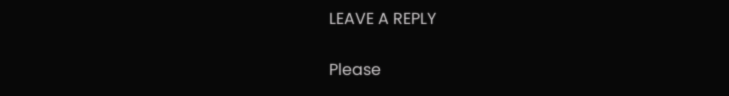LEAVE A REPLY

Please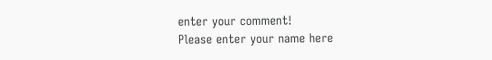enter your comment!
Please enter your name here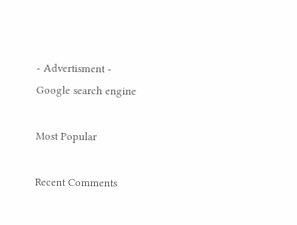- Advertisment -
Google search engine

Most Popular

Recent Comments